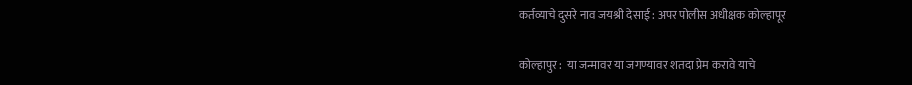कर्तव्याचे दुसरे नाव जयश्री देसाई : अपर पोलीस अधीक्षक कोल्हापूर

कोल्हापुर :  या जन्मावर या जगण्यावर शतदा प्रेम करावे याचे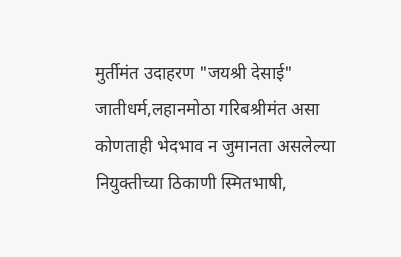मुर्तीमंत उदाहरण "जयश्री देसाई" जातीधर्म,लहानमोठा गरिबश्रीमंत असा कोणताही भेदभाव न जुमानता असलेल्या नियुक्तीच्या ठिकाणी स्मितभाषी,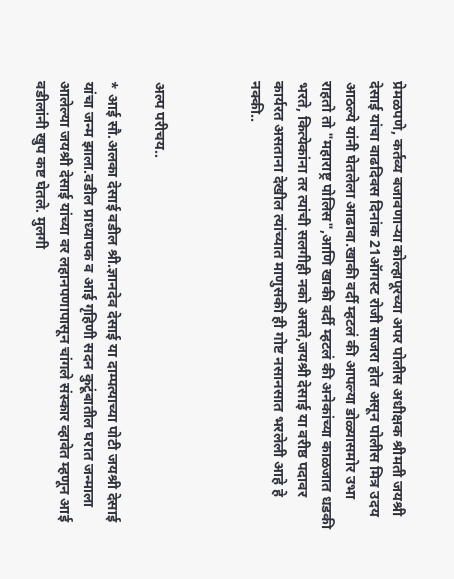प्रेमळपणे, कर्तव्य बजावणाऱ्या कोल्हापूरच्या अपर पोलीस अधीक्षक श्रीमती जयश्री देसाई यांचा वाढदिवस दिनांक 21ऑगस्ट रोजी साजरा होत असून पोलीस मित्र उदय आठल्ये यांनी घेतलेला आढावा.खाकी वर्दी म्हटलं की आपल्या डोळ्यासमोर उभा राहतो तो "महाराष्ट्र पोलिस",आणि खाकी वर्दी म्हटलं की अनेकांच्या काळजात धडकी भरते, कित्येकांना तर त्यांची सलगीही नको असते,जयश्री देसाई या वरीष्ठ पदावर कार्यरत असताना देखील त्यांच्यात माणुसकी ही गोष्ट नसानसात भरलेली आहे हे नक्की..



अल्प परीचय..

* आई सौ.अलका देसाई वडील श्री.ज्ञानदेव देसाई या दाम्पत्याच्या पोटी जयश्री देसाई यांचा जन्म झाला.वडील प्राध्यापक व आई गृहिणी सदन कुटूंबातील घरात जन्माला आलेल्या जयश्री देसाई यांच्या वर लहानपणापासून चांगले संस्कार व्हावेत म्हणून आई वडीलांनी खुप कष्ट घेतले. मुलगी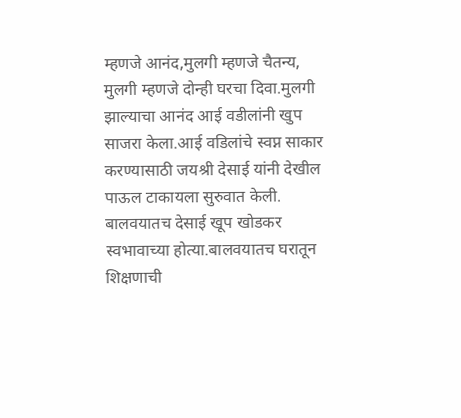म्हणजे आनंद,मुलगी म्हणजे चैतन्य, मुलगी म्हणजे दोन्ही घरचा दिवा.मुलगी झाल्याचा आनंद आई वडीलांनी खुप साजरा केला.आई वडिलांचे स्वप्न साकार करण्यासाठी जयश्री देसाई यांनी देखील पाऊल टाकायला सुरुवात केली. बालवयातच देसाई खूप खोडकर स्वभावाच्या होत्या.बालवयातच घरातून शिक्षणाची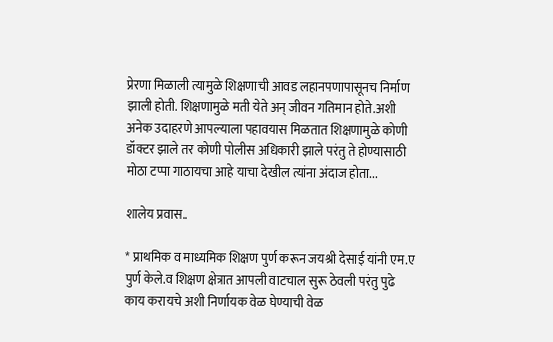प्रेरणा मिळाली त्यामुळे शिक्षणाची आवड लहानपणापासूनच निर्माण झाली होती. शिक्षणामुळे मती येते अन् जीवन गतिमान होते.अशी अनेक उदाहरणे आपल्याला पहावयास मिळतात शिक्षणामुळे कोणी डॉक्टर झाले तर कोणी पोलीस अधिकारी झाले परंतु ते होण्यासाठी मोठा टप्पा गाठायचा आहे याचा देखील त्यांना अंदाज होता...

शालेय प्रवास..

* प्राथमिक व माध्यमिक शिक्षण पुर्ण करून जयश्री देसाई यांनी एम.ए पुर्ण केले.व शिक्षण क्षेत्रात आपली वाटचाल सुरू ठेवली परंतु पुढे काय करायचे अशी निर्णायक वेळ घेण्याची वेळ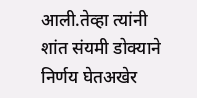आली.तेव्हा त्यांनी शांत संयमी डोक्याने निर्णय घेतअखेर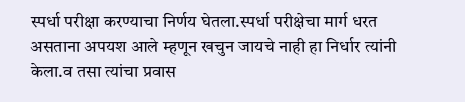स्पर्धा परीक्षा करण्याचा निर्णय घेतला.स्पर्धा परीक्षेचा मार्ग धरत असताना अपयश आले म्हणून खचुन जायचे नाही हा निर्धार त्यांनी केला.व तसा त्यांचा प्रवास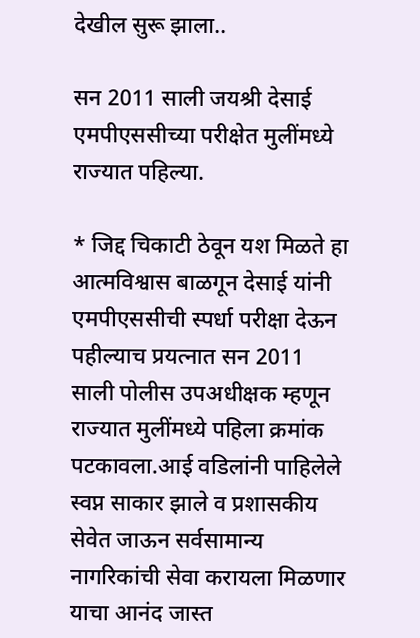देखील सुरू झाला..

सन 2011 साली जयश्री देसाई एमपीएससीच्या परीक्षेत मुलींमध्ये राज्यात पहिल्या.

* जिद्द चिकाटी ठेवून यश मिळते हा आत्मविश्वास बाळगून देसाई यांनी एमपीएससीची स्पर्धा परीक्षा देऊन पहील्याच प्रयत्नात सन 2011 साली पोलीस उपअधीक्षक म्हणून राज्यात मुलींमध्ये पहिला क्रमांक पटकावला.आई वडिलांनी पाहिलेले स्वप्न साकार झाले व प्रशासकीय सेवेत जाऊन सर्वसामान्य नागरिकांची सेवा करायला मिळणार याचा आनंद जास्त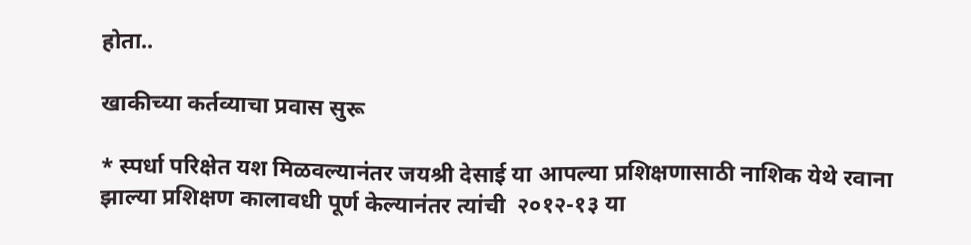होता..

खाकीच्या कर्तव्याचा प्रवास सुरू

* स्पर्धा परिक्षेत यश मिळवल्यानंतर जयश्री देसाई या आपल्या प्रशिक्षणासाठी नाशिक येथे रवाना झाल्या प्रशिक्षण कालावधी पूर्ण केल्यानंतर त्यांची  २०१२-१३ या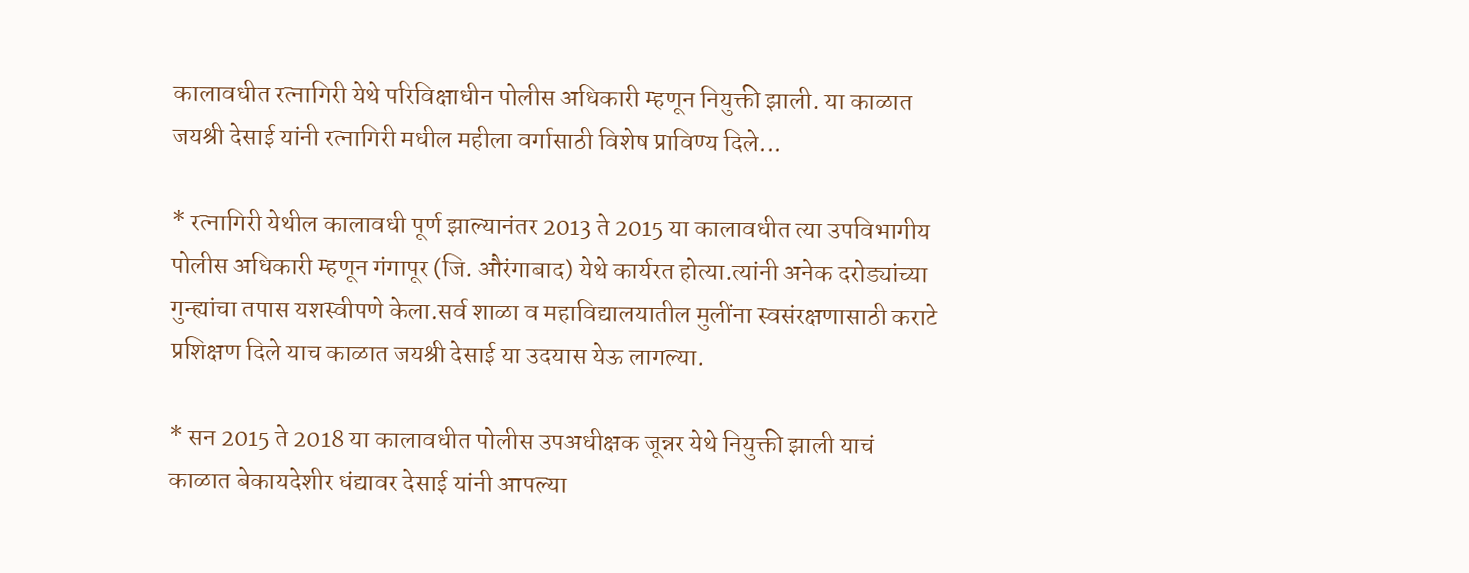कालावधीत रत्नागिरी येथे परिविक्षाधीन पोलीस अधिकारी म्हणून नियुक्ती झाली. या काळात जयश्री देसाई यांनी रत्नागिरी मधील महीला वर्गासाठी विशेष प्राविण्य दिले...

* रत्नागिरी येथील कालावधी पूर्ण झाल्यानंतर 2013 ते 2015 या कालावधीत त्या उपविभागीय पोलीस अधिकारी म्हणून गंगापूर (जि. औरंगाबाद) येथे कार्यरत होत्या.त्यांनी अनेक दरोड्यांच्या गुन्ह्यांचा तपास यशस्वीपणे केला.सर्व शाळा व महाविद्यालयातील मुलींना स्वसंरक्षणासाठी कराटे प्रशिक्षण दिले याच काळात जयश्री देसाई या उदयास येऊ लागल्या.

* सन 2015 ते 2018 या कालावधीत पोलीस उपअधीक्षक जून्नर येथे नियुक्ती झाली याचं काळात बेकायदेशीर धंद्यावर देसाई यांनी आपल्या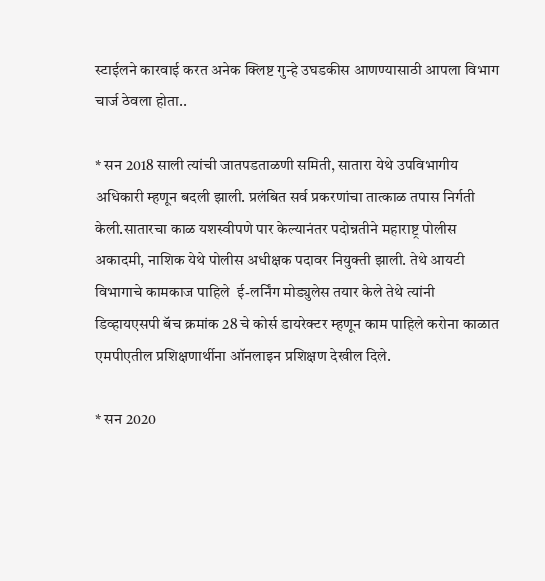स्टाईलने कारवाई करत अनेक क्लिष्ट गुन्हे उघडकीस आणण्यासाठी आपला विभाग चार्ज ठेवला होता..

* सन 2018 साली त्यांची जातपडताळणी समिती, सातारा येथे उपविभागीय अधिकारी म्हणून बदली झाली. प्रलंबित सर्व प्रकरणांचा तात्काळ तपास निर्गती केली.सातारचा काळ यशस्वीपणे पार केल्यानंतर पदोन्नतीने महाराष्ट्र पोलीस अकादमी, नाशिक येथे पोलीस अधीक्षक पदावर नियुक्ती झाली. तेथे आयटी विभागाचे कामकाज पाहिले  ई-लर्निंग मोड्युलेस तयार केले तेथे त्यांनी डिव्हायएसपी बॅच क्रमांक 28 चे कोर्स डायरेक्टर म्हणून काम पाहिले करोना काळात एमपीएतील प्रशिक्षणार्थीना ऑनलाइन प्रशिक्षण देखील दिले.

* सन 2020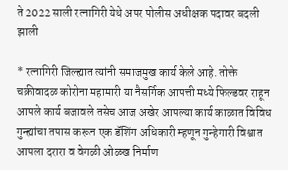ते 2022 साली रत्नागिरी येथे अपर पोलीस अधीक्षक पदावर बदली झाली

* रत्नागिरी जिल्ह्यात त्यांनी समाजमुख कार्य केले आहे. तोक्ते चक्रीवादळ कोरोना महामारी या नैसर्गिक आपत्ती मध्ये फिल्डवर राहून आपले कार्य बजावले तसेच आज अखेर आपल्या कार्य काळात विविध गुन्ह्यांचा तपास करून एक डॅशिंग अधिकारी म्हणून गुन्हेगारी विश्वात आपला दरारा व वेगळी ओळख निर्माण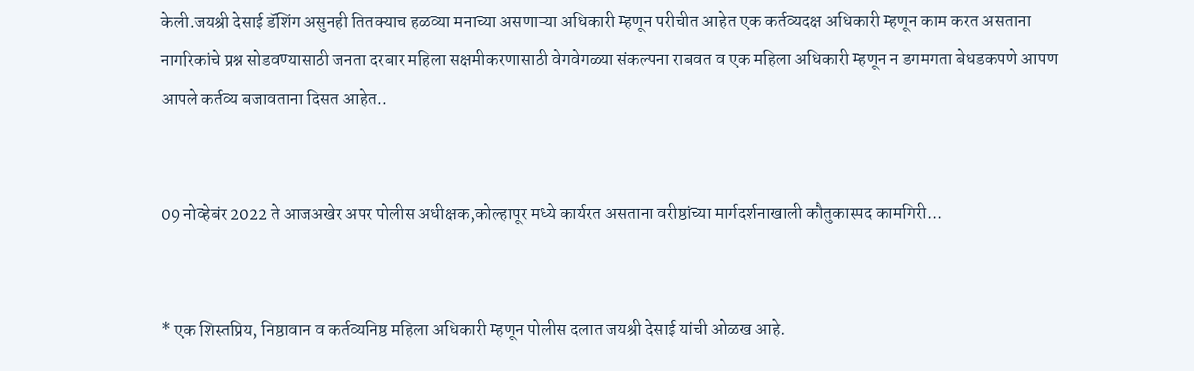केली.जयश्री देसाई डॅशिंग असुनही तितक्याच हळव्या मनाच्या असणाऱ्या अधिकारी म्हणून परीचीत आहेत एक कर्तव्यदक्ष अधिकारी म्हणून काम करत असताना नागरिकांचे प्रश्न सोडवण्यासाठी जनता दरबार महिला सक्षमीकरणासाठी वेगवेगळ्या संकल्पना राबवत व एक महिला अधिकारी म्हणून न डगमगता बेधडकपणे आपण आपले कर्तव्य बजावताना दिसत आहेत..


09 नोव्हेबंर 2022 ते आजअखेर अपर पोलीस अधीक्षक,कोल्हापूर मध्ये कार्यरत असताना वरीष्ठांच्या मार्गदर्शनाखाली कौतुकास्पद कामगिरी...


* एक शिस्तप्रिय, निष्ठावान व कर्तव्यनिष्ठ महिला अधिकारी म्हणून पोलीस दलात जयश्री देसाई यांची ओळख आहे.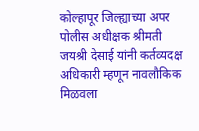कोल्हापूर जिल्ह्याच्या अपर पोलीस अधीक्षक श्रीमती जयश्री देसाई यांनी कर्तव्यदक्ष अधिकारी म्हणून नावलौकिक मिळवला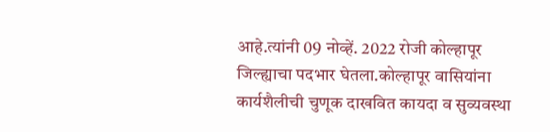आहे.त्यांनी 09 नोव्हें. 2022 रोजी कोल्हापूर जिल्ह्याचा पदभार घेतला.कोल्हापूर वासियांना कार्यशैलीची चुणूक दाखवित कायदा व सुव्यवस्था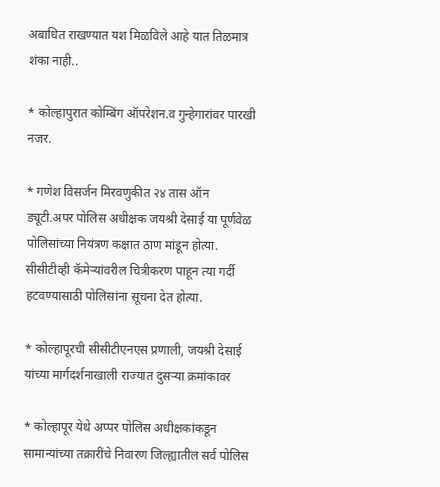अबाधित राखण्यात यश मिळविले आहे यात तिळमात्र शंका नाही..

* कोल्हापुरात कोम्बिंग ऑपरेशन.व गुन्हेगारांवर पारखी नजर.

* गणेश विसर्जन मिरवणुकीत २४ तास ऑन ड्यूटी.अपर पोलिस अधीक्षक जयश्री देसाई या पूर्णवेळ पोलिसांच्या नियंत्रण कक्षात ठाण मांडून होत्या. सीसीटीव्ही कॅमेऱ्यांवरील चित्रीकरण पाहून त्या गर्दी हटवण्यासाठी पोलिसांना सूचना देत होत्या.

* कोल्हापूरची सीसीटीएनएस प्रणाली, जयश्री देसाई यांच्या मार्गदर्शनाखाली राज्यात दुसऱ्या क्रमांकावर

* कोल्हापूर येथे अप्पर पोलिस अधीक्षकांकडून सामान्यांच्या तक्रारींचे निवारण जिल्ह्यातील सर्व पोलिस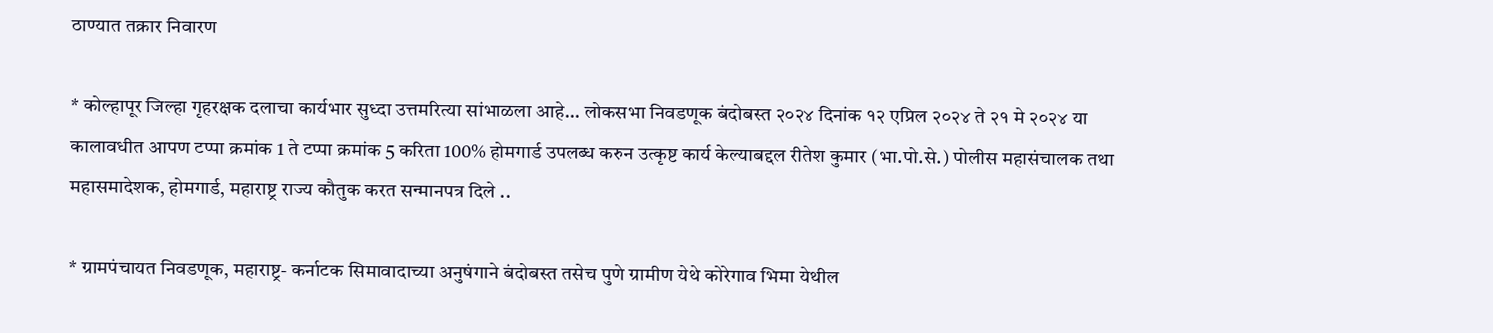ठाण्यात तक्रार निवारण

* कोल्हापूर जिल्हा गृहरक्षक दलाचा कार्यभार सुध्दा उत्तमरित्या सांभाळला आहे... लोकसभा निवडणूक बंदोबस्त २०२४ दिनांक १२ एप्रिल २०२४ ते २१ मे २०२४ या कालावधीत आपण टप्पा क्रमांक 1 ते टप्पा क्रमांक 5 करिता 100% होमगार्ड उपलब्ध करुन उत्कृष्ट कार्य केल्याबद्दल रीतेश कुमार (भा.पो.से.) पोलीस महासंचालक तथा महासमादेशक, होमगार्ड, महाराष्ट्र राज्य कौतुक करत सन्मानपत्र दिले ..

* ग्रामपंचायत निवडणूक, महाराष्ट्र- कर्नाटक सिमावादाच्या अनुषंगाने बंदोबस्त तसेच पुणे ग्रामीण येथे कोरेगाव भिमा येथील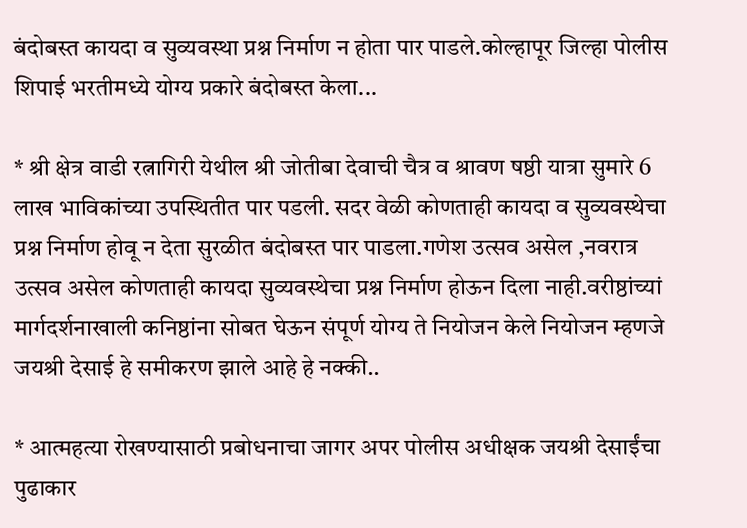बंदोबस्त कायदा व सुव्यवस्था प्रश्न निर्माण न होता पार पाडले.कोल्हापूर जिल्हा पोलीस शिपाई भरतीमध्ये योग्य प्रकारे बंदोबस्त केला...

* श्री क्षेत्र वाडी रत्नागिरी येथील श्री जोतीबा देवाची चैत्र व श्रावण षष्ठी यात्रा सुमारे 6 लाख भाविकांच्या उपस्थितीत पार पडली. सदर वेळी कोणताही कायदा व सुव्यवस्थेचा प्रश्न निर्माण होवू न देता सुरळीत बंदोबस्त पार पाडला.गणेश उत्सव असेल ,नवरात्र उत्सव असेल कोणताही कायदा सुव्यवस्थेचा प्रश्न निर्माण होऊन दिला नाही.वरीष्ठांच्यां मार्गदर्शनाखाली कनिष्ठांना सोबत घेऊन संपूर्ण योग्य ते नियोजन केले नियोजन म्हणजे जयश्री देसाई हे समीकरण झाले आहे हे नक्की..

* आत्महत्या रोखण्यासाठी प्रबोधनाचा जागर अपर पोलीस अधीक्षक जयश्री देसाईंचा पुढाकार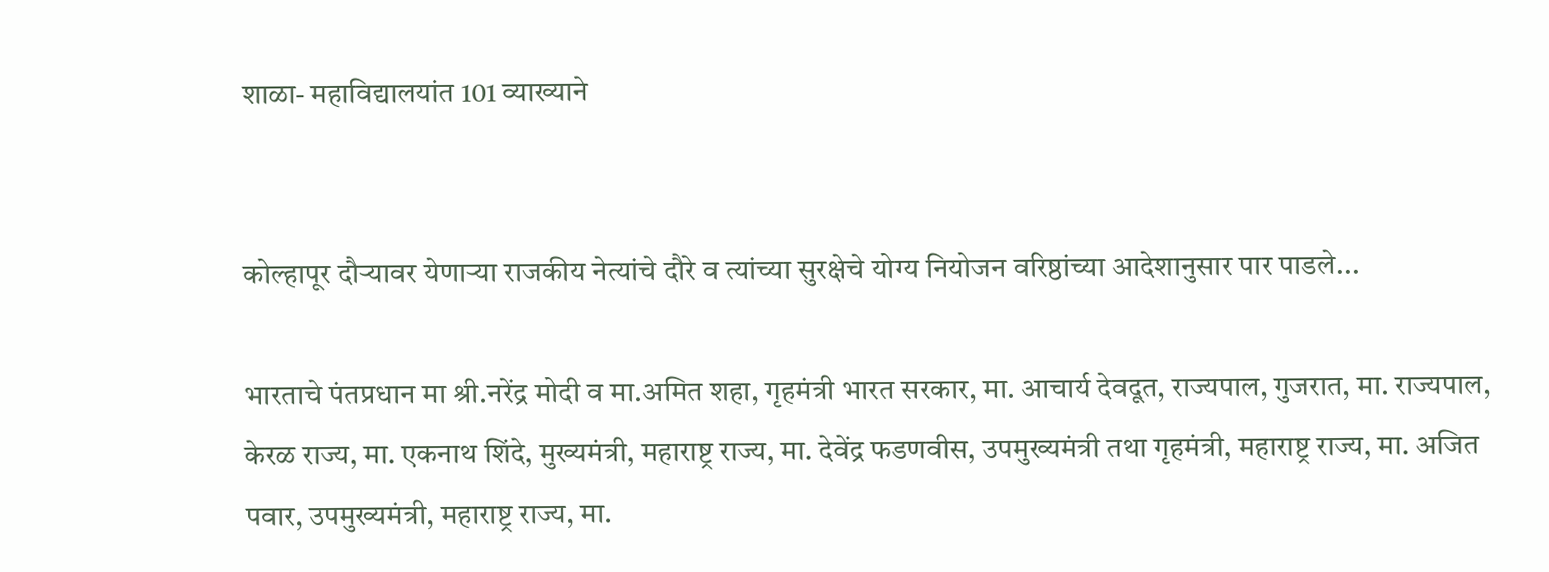शाळा- महाविद्यालयांत 101 व्याख्याने


कोल्हापूर दौऱ्यावर येणाऱ्या राजकीय नेत्यांचे दौरे व त्यांच्या सुरक्षेचे योग्य नियोजन वरिष्ठांच्या आदेशानुसार पार पाडले...

भारताचे पंतप्रधान मा‌ श्री.नरेंद्र मोदी व मा.अमित शहा, गृहमंत्री भारत सरकार, मा. आचार्य देवदूत, राज्यपाल, गुजरात, मा. राज्यपाल, केरळ राज्य, मा. एकनाथ शिंदे, मुख्यमंत्री, महाराष्ट्र राज्य, मा. देवेंद्र फडणवीस, उपमुख्यमंत्री तथा गृहमंत्री, महाराष्ट्र राज्य, मा. अजित पवार, उपमुख्यमंत्री, महाराष्ट्र राज्य, मा.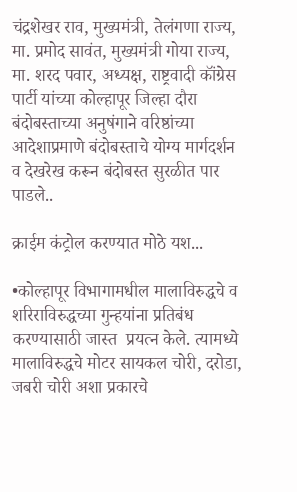चंद्रशेखर राव, मुख्यमंत्री, तेलंगणा राज्य, मा. प्रमोद सावंत, मुख्यमंत्री गोया राज्य, मा. शरद पवार, अध्यक्ष, राष्ट्रवादी कॉंग्रेस पार्टी यांच्या कोल्हापूर जिल्हा दौरा बंदोबस्ताच्या अनुषंगाने वरिष्ठांच्या आदेशाप्रमाणे बंदोबस्ताचे योग्य मार्गदर्शन व देखरेख करून बंदोबस्त सुरळीत पार पाडले..

क्राईम कंट्रोल करण्यात मोठे यश...

•कोल्हापूर विभागामधील मालाविरुद्धचे व शरिराविरुद्धच्या गुन्हयांना प्रतिबंध करण्यासाठी जास्त  प्रयत्न केले. त्यामध्ये मालाविरुद्धचे मोटर सायकल चोरी, दरोडा, जबरी चोरी अशा प्रकारचे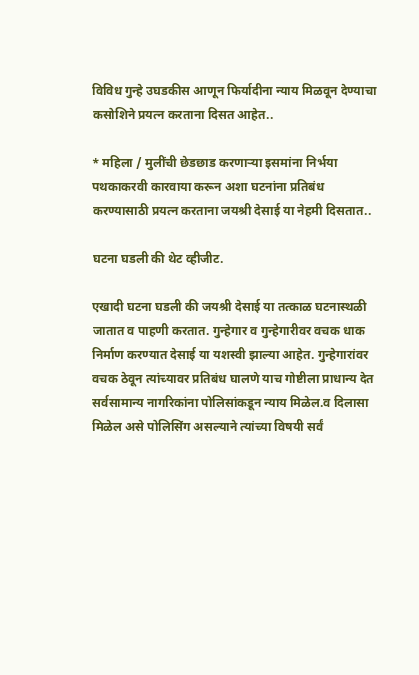विविध गुन्हे उघडकीस आणून फिर्यादीना न्याय मिळवून देण्याचा कसोशिने प्रयत्न करताना दिसत आहेत..

* महिला / मुलींची छेडछाड करणाऱ्या इसमांना निर्भया पथकाकरवी कारवाया करून अशा घटनांना प्रतिबंध करण्यासाठी प्रयत्न करताना जयश्री देसाई या नेहमी दिसतात..

घटना घडली की थेट व्हीजीट.

एखादी घटना घडली की जयश्री देसाई या तत्काळ घटनास्थळी जातात व पाहणी करतात. गुन्हेगार व गुन्हेगारीवर वचक धाक निर्माण करण्यात देसाई या यशस्वी झाल्या आहेत. गुन्हेगारांवर वचक ठेवून त्यांच्यावर प्रतिबंध घालणे याच गोष्टीला प्राधान्य देत सर्वसामान्य नागरिकांना पोलिसांकडून न्याय मिळेल.व दिलासा मिळेल असे पोलिसिंग असल्याने त्यांच्या विषयी सर्वं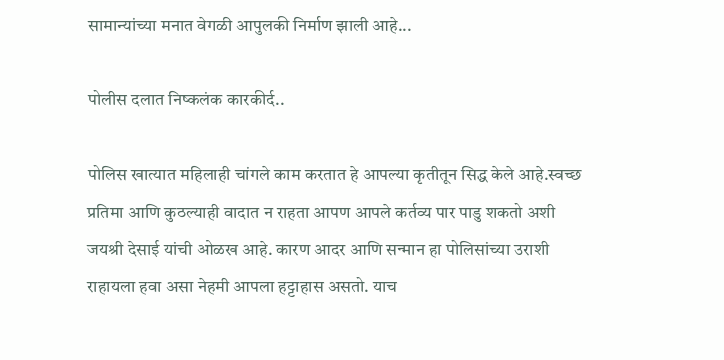सामान्यांच्या मनात वेगळी आपुलकी निर्माण झाली आहे...

पोलीस दलात निष्कलंक कारकीर्द..

पोलिस खात्यात महिलाही चांगले काम करतात हे आपल्या कृतीतून सिद्ध केले आहे.स्वच्छ प्रतिमा आणि कुठल्याही वादात न राहता आपण आपले कर्तव्य पार पाडु शकतो अशी जयश्री देसाई यांची ओळख आहे. कारण आदर आणि सन्मान हा पोलिसांच्या उराशी राहायला हवा असा नेहमी आपला हट्टाहास असतो. याच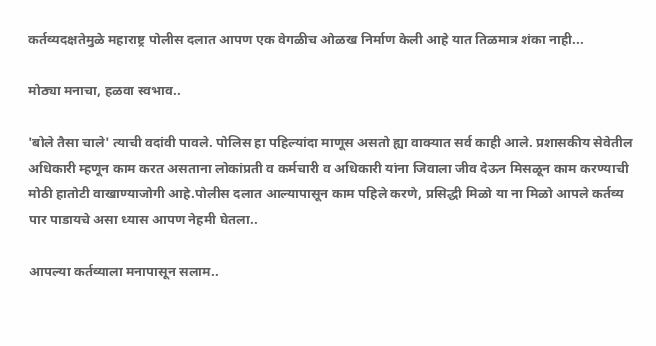कर्तव्यदक्षतेमुळे महाराष्ट्र पोलीस दलात आपण एक वेगळीच ओळख निर्माण केली आहे यात तिळमात्र शंका नाही...

मोठ्या मनाचा, हळवा स्वभाव..

'बोले तैसा चाले' त्याची वदांवी पावले. पोलिस हा पहिल्यांदा माणूस असतो ह्या वाक्यात सर्व काही आले. प्रशासकीय सेवेतील अधिकारी म्हणून काम करत असताना लोकांप्रती व कर्मचारी व अधिकारी यांना जिवाला जीव देऊन मिसळून काम करण्याची मोठी हातोटी वाखाण्याजोगी आहे.पोलीस दलात आल्यापासून काम पहिले करणे, प्रसिद्धी मिळो या ना मिळो आपले कर्तव्य पार पाडायचे असा ध्यास आपण नेहमी घेतला..

आपल्या कर्तव्याला मनापासून सलाम..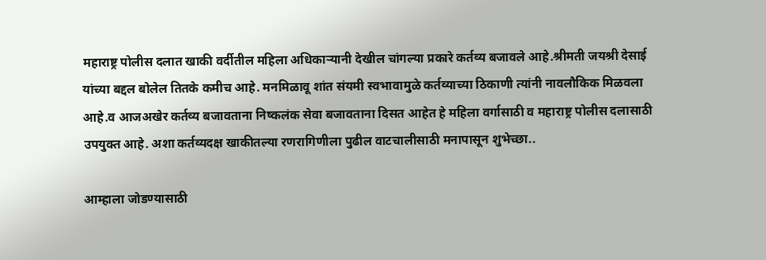महाराष्ट्र पोलीस दलात खाकी वर्दीतील महिला अधिकाऱ्यानी देखील चांगल्या प्रकारे कर्तव्य बजावले आहे.श्रीमती जयश्री देसाई यांच्या बद्दल बोलेल तितके कमीच आहे. मनमिळावू शांत संयमी स्वभावामुळे कर्तव्याच्या ठिकाणी त्यांनी नावलौकिक मिळवला आहे.व आजअखेर कर्तव्य बजावताना निष्कलंक सेवा बजावताना दिसत आहेत हे महिला वर्गासाठी व महाराष्ट्र पोलीस दलासाठी उपयुक्त आहे. अशा कर्तव्यदक्ष खाकीतल्या रणरागिणीला पुढील वाटचालीसाठी मनापासून शुभेच्छा..

आम्हाला जोडण्यासाठी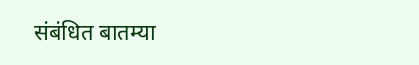संबंधित बातम्या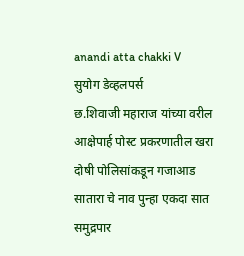anandi atta chakki V
सुयोग डेव्हलपर्स
छ.शिवाजी महाराज यांच्या वरील आक्षेपार्ह पोस्ट प्रकरणातील खरा दोषी पोलिसांकडून गजाआड
सातारा चे नाव पुन्हा एकदा सात समुद्रपार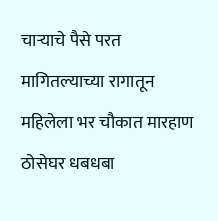चाऱ्याचे पैसे परत मागितल्याच्या रागातून महिलेला भर चौकात मारहाण
ठोसेघर धबधबा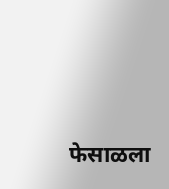फेसाळला